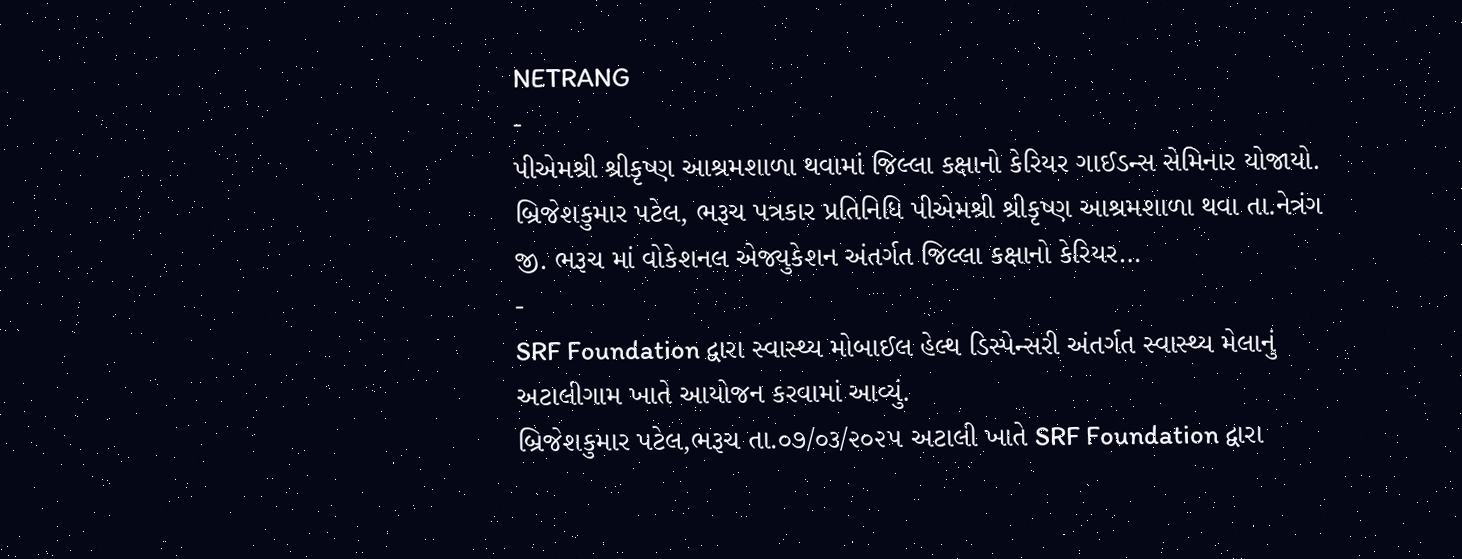NETRANG
-
પીએમશ્રી શ્રીકૃષ્ણ આશ્રમશાળા થવામાં જિલ્લા કક્ષાનો કેરિયર ગાઈડન્સ સેમિનાર યોજાયો.
બ્રિજેશકુમાર પટેલ, ભરૂચ પત્રકાર પ્રતિનિધિ પીએમશ્રી શ્રીકૃષ્ણ આશ્રમશાળા થવા તા.નેત્રંગ જી. ભરૂચ માં વોકેશનલ એજ્યુકેશન અંતર્ગત જિલ્લા કક્ષાનો કેરિયર…
-
SRF Foundation દ્વારા સ્વાસ્થ્ય મોબાઈલ હેલ્થ ડિસ્પેન્સરી અંતર્ગત સ્વાસ્થ્ય મેલાનું અટાલીગામ ખાતે આયોજન કરવામાં આવ્યું.
બ્રિજેશકુમાર પટેલ,ભરૂચ તા.૦૭/૦૩/૨૦૨૫ અટાલી ખાતે SRF Foundation દ્વારા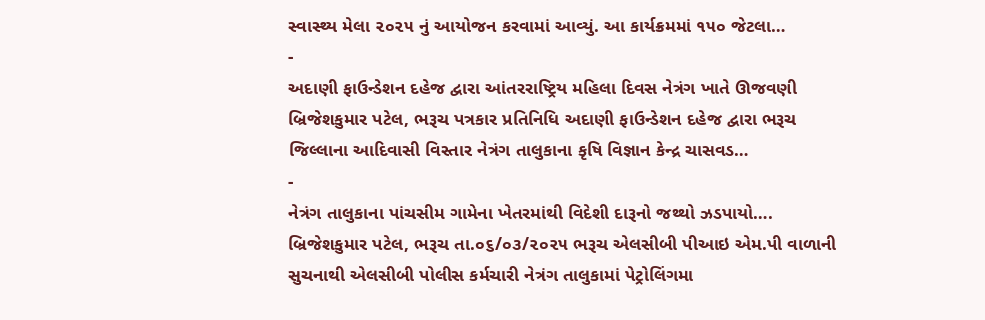સ્વાસ્થ્ય મેલા ૨૦૨૫ નું આયોજન કરવામાં આવ્યું. આ કાર્યક્રમમાં ૧૫૦ જેટલા…
-
અદાણી ફાઉન્ડેશન દહેજ દ્વારા આંતરરાષ્ટ્રિય મહિલા દિવસ નેત્રંગ ખાતે ઊજવણી
બ્રિજેશકુમાર પટેલ, ભરૂચ પત્રકાર પ્રતિનિધિ અદાણી ફાઉન્ડેશન દહેજ દ્વારા ભરૂચ જિલ્લાના આદિવાસી વિસ્તાર નેત્રંગ તાલુકાના કૃષિ વિજ્ઞાન કેન્દ્ર ચાસવડ…
-
નેત્રંગ તાલુકાના પાંચસીમ ગામેના ખેતરમાંથી વિદેશી દારૂનો જથ્થો ઝડપાયો….
બ્રિજેશકુમાર પટેલ, ભરૂચ તા.૦૬/૦૩/૨૦૨૫ ભરૂચ એલસીબી પીઆઇ એમ.પી વાળાની સુચનાથી એલસીબી પોલીસ કર્મચારી નેત્રંગ તાલુકામાં પેટ્રોલિંગમા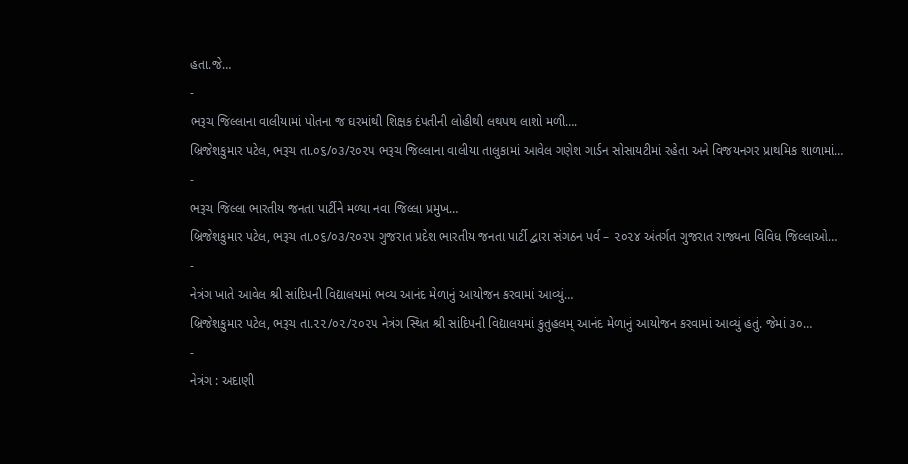હતા.જે…
-
ભરૂચ જિલ્લાના વાલીયામાં પોતના જ ઘરમાંથી શિક્ષક દંપતીની લોહીથી લથપથ લાશો મળી….
બ્રિજેશકુમાર પટેલ, ભરૂચ તા.૦૬/૦૩/૨૦૨૫ ભરૂચ જિલ્લાના વાલીયા તાલુકામાં આવેલ ગણેશ ગાર્ડન સોસાયટીમાં રહેતા અને વિજયનગર પ્રાથમિક શાળામાં…
-
ભરૂચ જિલ્લા ભારતીય જનતા પાર્ટીને મળ્યા નવા જિલ્લા પ્રમુખ…
બ્રિજેશકુમાર પટેલ, ભરૂચ તા.૦૬/૦૩/૨૦૨૫ ગુજરાત પ્રદેશ ભારતીય જનતા પાર્ટી દ્વારા સંગઠન પર્વ – ૨૦૨૪ અંતર્ગત ગુજરાત રાજ્યના વિવિધ જિલ્લાઓ…
-
નેત્રંગ ખાતે આવેલ શ્રી સાંદિપની વિદ્યાલયમાં ભવ્ય આનંદ મેળાનું આયોજન કરવામાં આવ્યું…
બ્રિજેશકુમાર પટેલ, ભરૂચ તા.૨૨/૦૨/૨૦૨૫ નેત્રંગ સ્થિત શ્રી સાંદિપની વિદ્યાલયમાં કુતુહલમ્ આનંદ મેળાનું આયોજન કરવામાં આવ્યું હતું. જેમાં ૩૦…
-
નેત્રંગ : અદાણી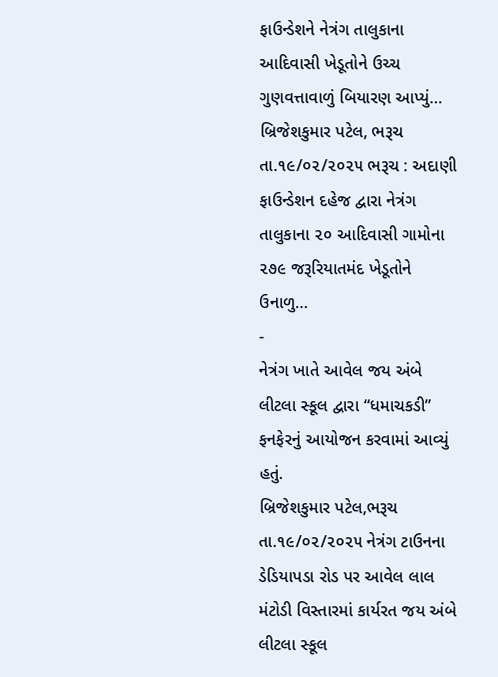ફાઉન્ડેશને નેત્રંગ તાલુકાના આદિવાસી ખેડૂતોને ઉચ્ચ ગુણવત્તાવાળું બિયારણ આપ્યું…
બ્રિજેશકુમાર પટેલ, ભરૂચ તા.૧૯/૦૨/૨૦૨૫ ભરૂચ : અદાણી ફાઉન્ડેશન દહેજ દ્વારા નેત્રંગ તાલુકાના ૨૦ આદિવાસી ગામોના ૨૭૯ જરૂરિયાતમંદ ખેડૂતોને ઉનાળુ…
-
નેત્રંગ ખાતે આવેલ જય અંબે લીટલા સ્કૂલ દ્વારા “ધમાચકડી” ફનફેરનું આયોજન કરવામાં આવ્યું હતું.
બ્રિજેશકુમાર પટેલ,ભરૂચ તા.૧૯/૦૨/૨૦૨૫ નેત્રંગ ટાઉનના ડેડિયાપડા રોડ પર આવેલ લાલ મંટોડી વિસ્તારમાં કાર્યરત જય અંબે લીટલા સ્કૂલ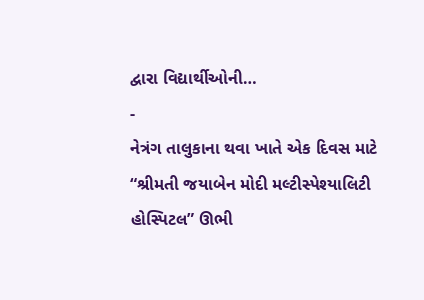દ્વારા વિદ્યાર્થીઓની…
-
નેત્રંગ તાલુકાના થવા ખાતે એક દિવસ માટે “શ્રીમતી જયાબેન મોદી મલ્ટીસ્પેશ્યાલિટી હોસ્પિટલ” ઊભી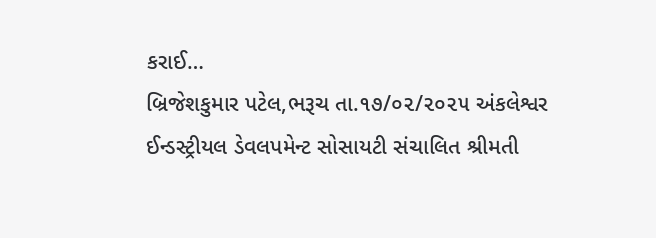કરાઈ…
બ્રિજેશકુમાર પટેલ,ભરૂચ તા.૧૭/૦૨/૨૦૨૫ અંકલેશ્વર ઈન્ડસ્ટ્રીયલ ડેવલપમેન્ટ સોસાયટી સંચાલિત શ્રીમતી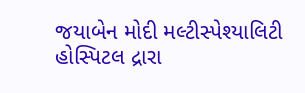જયાબેન મોદી મલ્ટીસ્પેશ્યાલિટી હોસ્પિટલ દ્રારા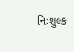નિઃશુલ્ક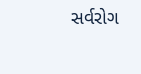સર્વરોગ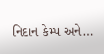નિદાન કેમ્પ અને…